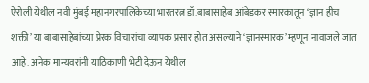ऐरोली येथील नवी मुंबई महानगरपालिकेच्या भारतरत्न डॉ.बाबासाहेब आंबेडकर स्मारकातून ‘ज्ञान हीच शक्ती’ या बाबासाहेबांच्या प्रेरक विचारांचा व्यापक प्रसार होत असल्याने ‘ज्ञानस्मारक’ म्हणून नावाजले जात आहे. अनेक मान्यवरांनी याठिकाणी भेटी देऊन येथील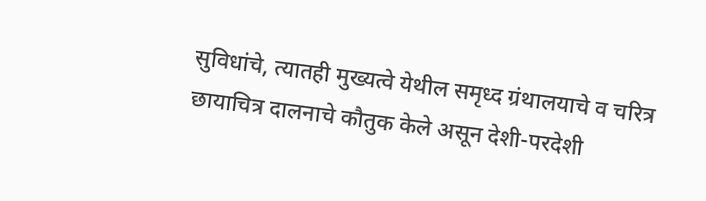सुविधांचे, त्यातही मुख्यत्वे येथील समृध्द ग्रंथालयाचे व चरित्र छायाचित्र दालनाचे कौतुक केले असून देशी-परदेशी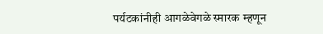पर्यटकांनीही आगळेवेगळे स्मारक म्हणून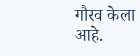गौरव केला आहे.